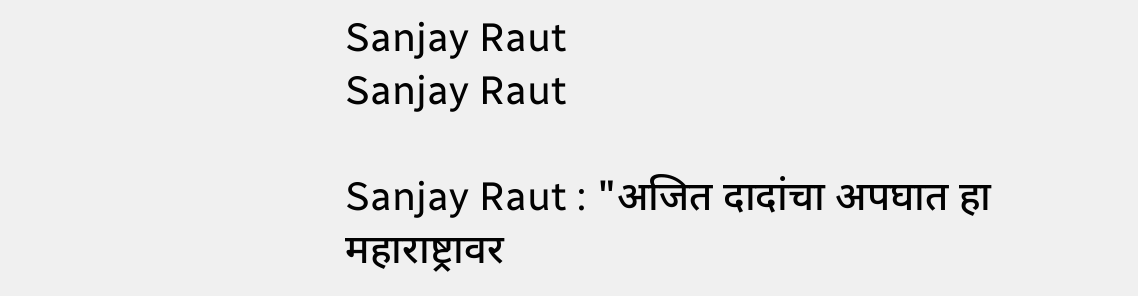Sanjay Raut
Sanjay Raut

Sanjay Raut : "अजित दादांचा अपघात हा महाराष्ट्रावर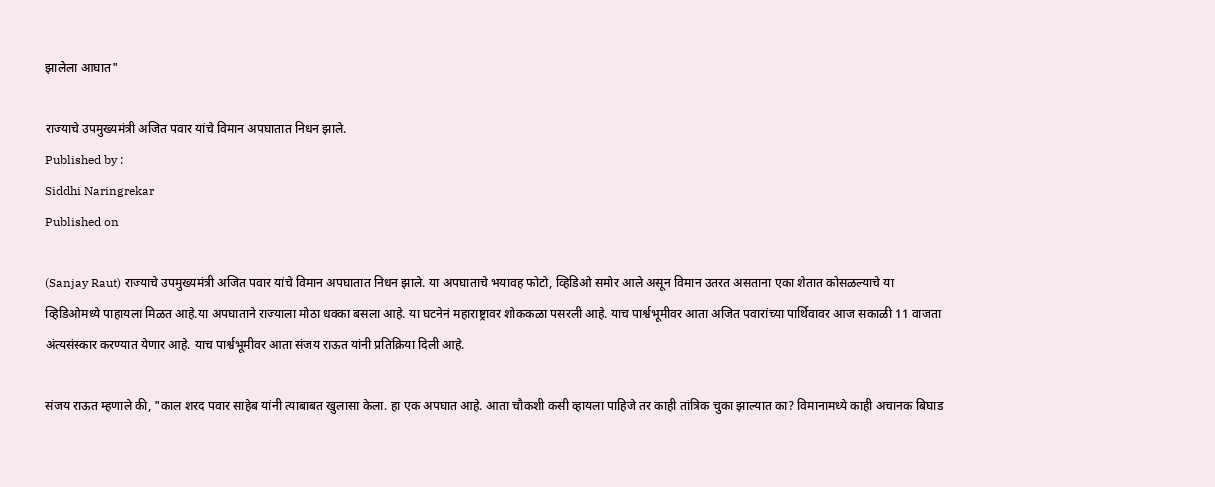झालेला आघात"

राज्याचे उपमुख्यमंत्री अजित पवार यांचे विमान अपघातात निधन झाले.
Published by :
Siddhi Naringrekar
Published on

(Sanjay Raut) राज्याचे उपमुख्यमंत्री अजित पवार यांचे विमान अपघातात निधन झाले. या अपघाताचे भयावह फोटो, व्हिडिओ समोर आले असून विमान उतरत असताना एका शेतात कोसळल्याचे या व्हिडिओमध्ये पाहायला मिळत आहे.या अपघाताने राज्याला मोठा धक्का बसला आहे. या घटनेनं महाराष्ट्रावर शोककळा पसरली आहे. याच पार्श्वभूमीवर आता अजित पवारांच्या पार्थिवावर आज सकाळी 11 वाजता अंत्यसंस्कार करण्यात येणार आहे. याच पार्श्वभूमीवर आता संजय राऊत यांनी प्रतिक्रिया दिली आहे.

संजय राऊत म्हणाले की, "काल शरद पवार साहेब यांनी त्याबाबत खुलासा केला. हा एक अपघात आहे. आता चौकशी कसी व्हायला पाहिजे तर काही तांत्रिक चुका झाल्यात का? विमानामध्ये काही अचानक बिघाड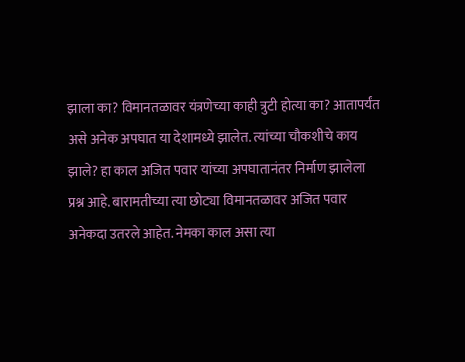झाला का? विमानतळावर यंत्रणेच्या काही त्रुटी होत्या का? आतापर्यंत असे अनेक अपघात या देशामध्ये झालेत. त्यांच्या चौकशीचे काय झाले? हा काल अजित पवार यांच्या अपघातानंतर निर्माण झालेला प्रश्न आहे. बारामतीच्या त्या छोट्या विमानतळावर अजित पवार अनेकदा उतरले आहेत. नेमका काल असा त्या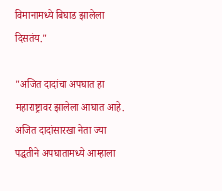विमानामध्ये बिघाड झालेला दिसतंय."

"अजित दादांचा अपघात हा महाराष्ट्रावर झालेला आघात आहे. अजित दादांसारखा नेता ज्या पद्धतीने अपघातामध्ये आम्हाला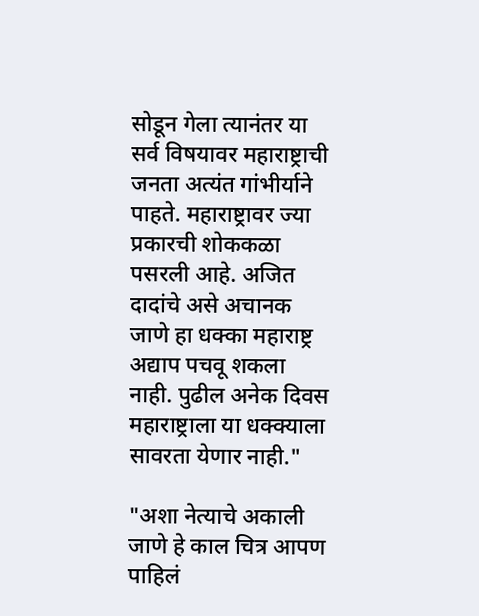सोडून गेला त्यानंतर या सर्व विषयावर महाराष्ट्राची जनता अत्यंत गांभीर्याने पाहते. महाराष्ट्रावर ज्या प्रकारची शोककळा पसरली आहे. अजित दादांचे असे अचानक जाणे हा धक्का महाराष्ट्र अद्याप पचवू शकला नाही. पुढील अनेक दिवस महाराष्ट्राला या धक्क्याला सावरता येणार नाही."

"अशा नेत्याचे अकाली जाणे हे काल चित्र आपण पाहिलं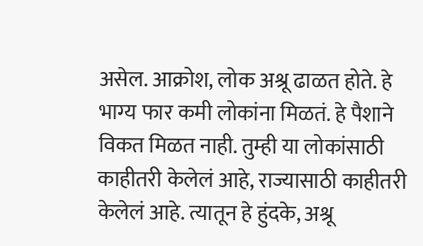असेल. आक्रोश, लोक अश्रू ढाळत होते. हे भाग्य फार कमी लोकांना मिळतं. हे पैशाने विकत मिळत नाही. तुम्ही या लोकांसाठी काहीतरी केलेलं आहे, राज्यासाठी काहीतरी केलेलं आहे. त्यातून हे हुंदके, अश्रू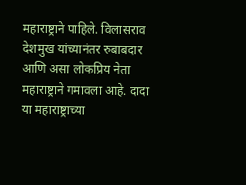महाराष्ट्राने पाहिले. विलासराव देशमुख यांच्यानंतर रुबाबदार आणि असा लोकप्रिय नेता महाराष्ट्राने गमावला आहे. दादा या महाराष्ट्राच्या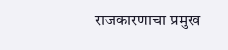राजकारणाचा प्रमुख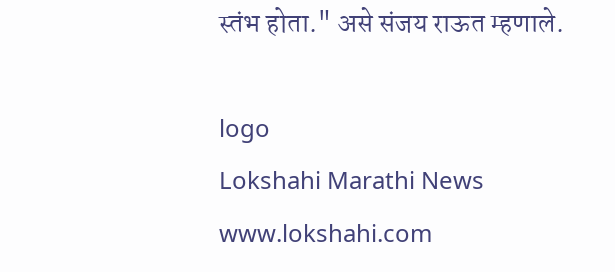स्तंभ होता." असे संजय राऊत म्हणाले.

logo
Lokshahi Marathi News
www.lokshahi.com